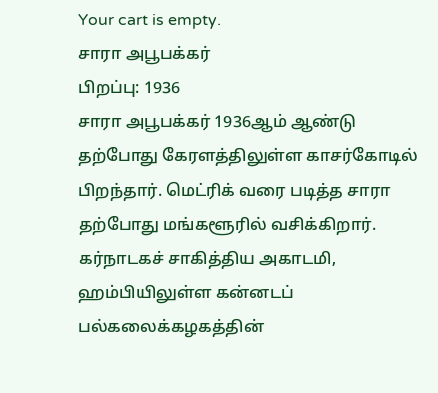Your cart is empty.
சாரா அபூபக்கர்
பிறப்பு: 1936
சாரா அபூபக்கர் 1936ஆம் ஆண்டு தற்போது கேரளத்திலுள்ள காசர்கோடில் பிறந்தார். மெட்ரிக் வரை படித்த சாரா தற்போது மங்களூரில் வசிக்கிறார். கர்நாடகச் சாகித்திய அகாடமி, ஹம்பியிலுள்ள கன்னடப் பல்கலைக்கழகத்தின்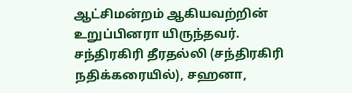ஆட்சிமன்றம் ஆகியவற்றின் உறுப்பினரா யிருந்தவர். சந்திரகிரி தீரதல்லி (சந்திரகிரி நதிக்கரையில்), சஹனா,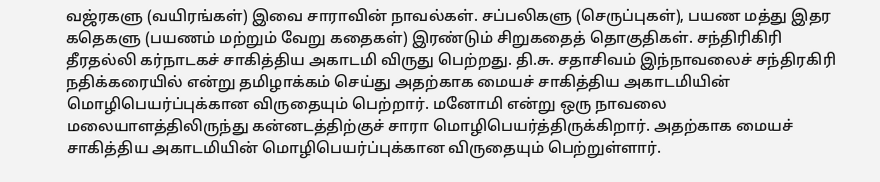வஜ்ரகளு (வயிரங்கள்) இவை சாராவின் நாவல்கள். சப்பலிகளு (செருப்புகள்), பயண மத்து இதர கதெகளு (பயணம் மற்றும் வேறு கதைகள்) இரண்டும் சிறுகதைத் தொகுதிகள். சந்திரிகிரி தீரதல்லி கர்நாடகச் சாகித்திய அகாடமி விருது பெற்றது. தி.சு. சதாசிவம் இந்நாவலைச் சந்திரகிரி நதிக்கரையில் என்று தமிழாக்கம் செய்து அதற்காக மையச் சாகித்திய அகாடமியின் மொழிபெயர்ப்புக்கான விருதையும் பெற்றார். மனோமி என்று ஒரு நாவலை மலையாளத்திலிருந்து கன்னடத்திற்குச் சாரா மொழிபெயர்த்திருக்கிறார். அதற்காக மையச் சாகித்திய அகாடமியின் மொழிபெயர்ப்புக்கான விருதையும் பெற்றுள்ளார்.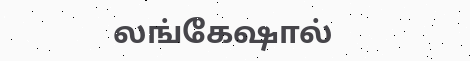லங்கேஷால்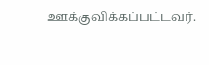ஊக்குவிக்கப்பட்டவர்.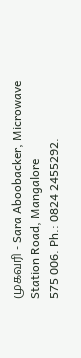முகவரி - Sara Aboobacker, Microwave Station Road, Mangalore
575 006. Ph.: 0824 2455292.